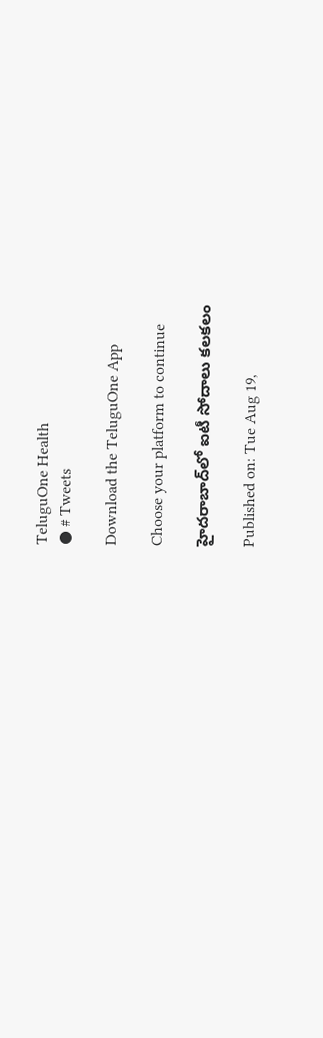TeluguOne Health
● # Tweets

Download the TeluguOne App

Choose your platform to continue

హైదరాబాద్‌లో ఐటీ సోదాలు కలకలం

Published on: Tue Aug 19,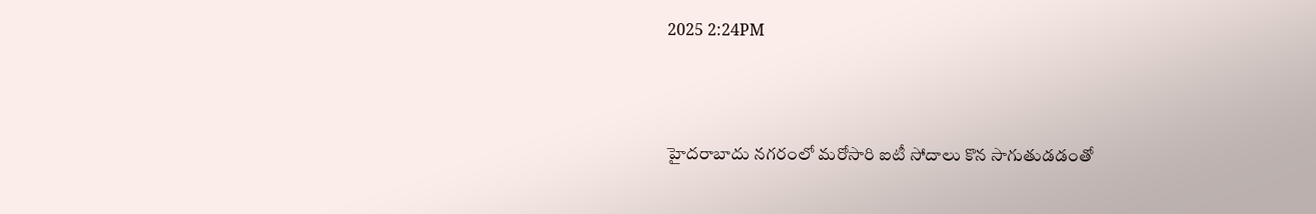2025 2:24PM



హైదరాబాదు నగరంలో మరోసారి ఐటీ సోదాలు కొన సాగుతుడడంతో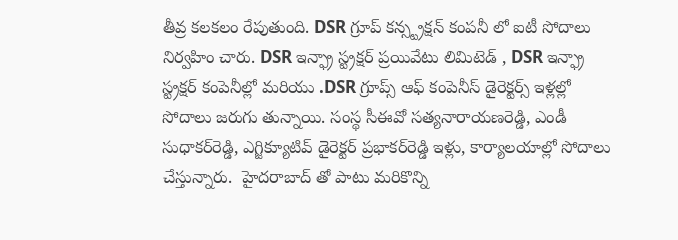తీవ్ర కలకలం రేపుతుంది. DSR గ్రూప్ కన్స్ట్రక్షన్ కంపనీ లో ఐటీ సోదాలు నిర్వహిం చారు. DSR ఇన్ఫ్రా స్ట్రక్షర్ ప్రయివేటు లిమిటెడ్ , DSR ఇన్ఫ్రా స్ట్రక్షర్ కంపెనీల్లో మరియు .DSR గ్రూప్స్ ఆఫ్ కంపెనీస్ డైరెక్టర్స్ ఇళ్లల్లో సోదాలు జరుగు తున్నాయి. సంస్థ సీఈవో సత్యనారాయణరెడ్డి, ఎండీ సుధాకర్‌రెడ్డి, ఎగ్జిక్యూటివ్‌ డైరెక్టర్‌ ప్రభాకర్‌రెడ్డి ఇళ్లు, కార్యాలయాల్లో సోదాలు చేస్తున్నారు.  హైదరాబాద్ తో పాటు మరికొన్ని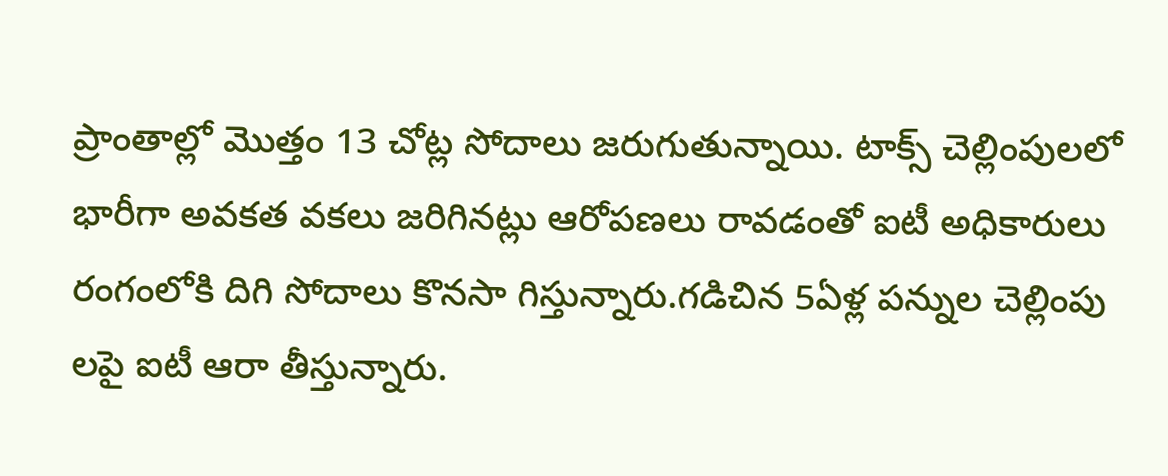ప్రాంతాల్లో మొత్తం 13 చోట్ల సోదాలు జరుగుతున్నాయి. టాక్స్ చెల్లింపులలో భారీగా అవకత వకలు జరిగినట్లు ఆరోపణలు రావడంతో ఐటీ అధికారులు రంగంలోకి దిగి సోదాలు కొనసా గిస్తున్నారు.గడిచిన 5ఏళ్ల పన్నుల చెల్లింపు లపై ఐటీ ఆరా తీస్తున్నారు.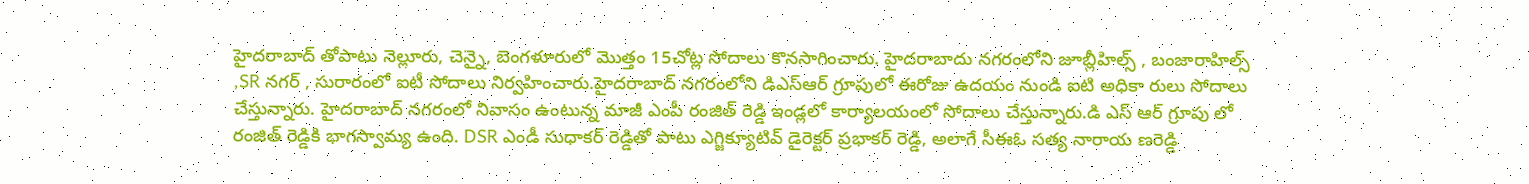హైదరాబాద్ తోపాటు నెల్లూరు, చెన్నై, బెంగళూరులో మొత్తం 15చోట్ల సోదాలు కొనసాగించారు. హైదరాబాదు నగరంలోని జూబ్లీహిల్స్ , బంజారాహిల్స్ ,SR నగర్ , సురారంలో ఐటీ సోదాలు నిర్వహించారు.హైదరాబాద్ నగరంలోని డిఎస్ఆర్ గ్రూపులో ఈరోజు ఉదయం నుండి ఐటి అధికా రులు సోదాలు చేస్తున్నారు. హైదరాబాద్ నగరంలో నివాసం ఉంటున్న మాజీ ఎంపీ రంజిత్ రెడ్డి ఇండ్లలో కార్యాలయంలో సోదాలు చేస్తున్నారు.డి ఎస్ ఆర్ గ్రూపు లో రంజిత్ రెడ్డికి భాగస్వామ్య ఉంది. DSR ఎండీ సుధాకర్ రెడ్డితో పాటు ఎగ్జిక్యూటివ్ డైరెక్టర్ ప్రభాకర్ రెడ్డి, అలాగే సీఈఓ సత్య నారాయ ణరెడ్డి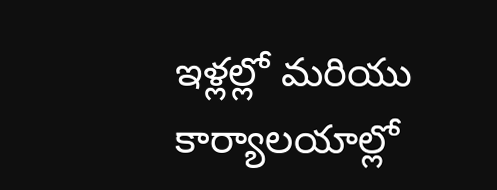ఇళ్లల్లో మరియు కార్యాలయాల్లో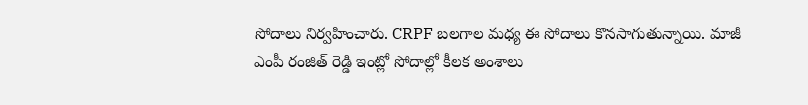సోదాలు నిర్వహించారు. CRPF బలగాల మధ్య ఈ సోదాలు కొనసాగుతున్నాయి. మాజీ ఎంపీ రంజిత్ రెడ్డి ఇంట్లో సోదాల్లో కీలక అంశాలు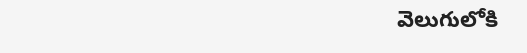వెలుగులోకి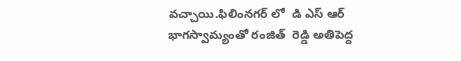వచ్చాయి.ఫిలింనగర్ లో  డి ఎస్ ఆర్ భాగస్వామ్యంతో రంజిత్  రెడ్డి అతిపెద్ద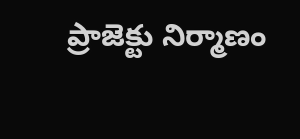ప్రాజెక్టు నిర్మాణం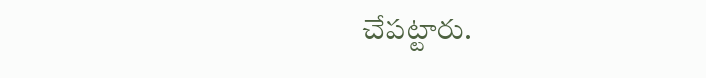చేపట్టారు.